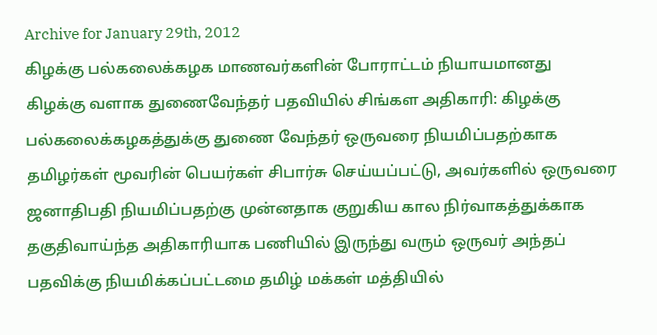Archive for January 29th, 2012
கிழக்கு பல்கலைக்கழக மாணவர்களின் போராட்டம் நியாயமானது
கிழக்கு வளாக துணைவேந்தர் பதவியில் சிங்கள அதிகாரி: கிழக்கு பல்கலைக்கழகத்துக்கு துணை வேந்தர் ஒருவரை நியமிப்பதற்காக தமிழர்கள் மூவரின் பெயர்கள் சிபார்சு செய்யப்பட்டு, அவர்களில் ஒருவரை ஜனாதிபதி நியமிப்பதற்கு முன்னதாக குறுகிய கால நிர்வாகத்துக்காக தகுதிவாய்ந்த அதிகாரியாக பணியில் இருந்து வரும் ஒருவர் அந்தப் பதவிக்கு நியமிக்கப்பட்டமை தமிழ் மக்கள் மத்தியில்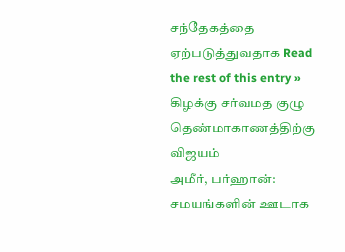சந்தேகத்தை ஏற்படுத்துவதாக Read the rest of this entry »
கிழக்கு சர்வமத குழு தெண்மாகாணத்திற்கு விஜயம்
அமீர், பர்ஹான்: சமயங்களின் ஊடாக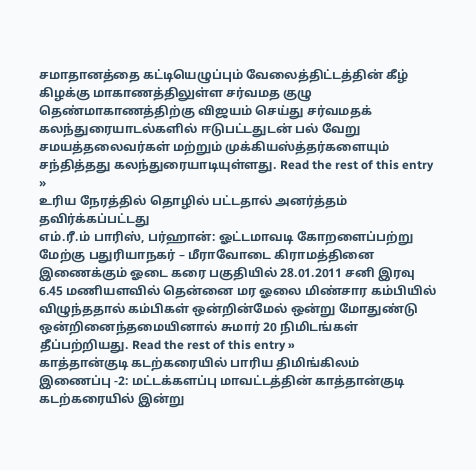சமாதானத்தை கட்டியெழுப்பும் வேலைத்திட்டத்தின் கீழ் கிழக்கு மாகாணத்திலுள்ள சர்வமத குழு தெண்மாகாணத்திற்கு விஜயம் செய்து சர்வமதக் கலந்துரையாடல்களில் ஈடுபட்டதுடன் பல் வேறு சமயத்தலைவர்கள் மற்றும் முக்கியஸ்த்தர்களையும் சந்தித்தது கலந்துரையாடியுள்ளது. Read the rest of this entry »
உரிய நேரத்தில் தொழில் பட்டதால் அனர்த்தம் தவிர்க்கப்பட்டது
எம்.ரீ.ம் பாரிஸ், பர்ஹான்: ஓட்டமாவடி கோறளைப்பற்று மேற்கு பதுரியாநகர் – மீராவோடை கிராமத்தினை இணைக்கும் ஓடை கரை பகுதியில் 28.01.2011 சனி இரவு 6.45 மணியளவில் தென்னை மர ஓலை மிண்சார கம்பியில் விழுந்ததால் கம்பிகள் ஒன்றின்மேல் ஒன்று மோதுண்டு ஒன்றினைந்தமையினால் சுமார் 20 நிமிடங்கள் தீப்பற்றியது. Read the rest of this entry »
காத்தான்குடி கடற்கரையில் பாரிய திமிங்கிலம்
இணைப்பு -2: மட்டக்களப்பு மாவட்டத்தின் காத்தான்குடி கடற்கரையில் இன்று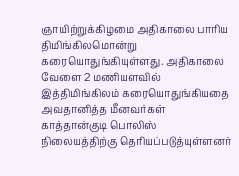ஞாயிற்றுக்கிழமை அதிகாலை பாரிய திமிங்கிலமொன்று கரையொதுங்கியுள்ளது. அதிகாலை வேளை 2 மணியளவில் இத்திமிங்கிலம் கரையொதுங்கியதை அவதானித்த மீனவர்கள் காத்தான்குடி பொலிஸ் நிலையத்திற்கு தெரியப்படுத்யுள்ளனர்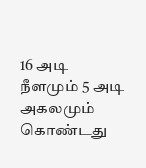16 அடி நீளமும் 5 அடி அகலமும் கொண்டது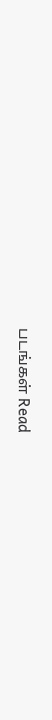படங்கள் Read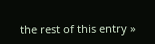the rest of this entry »